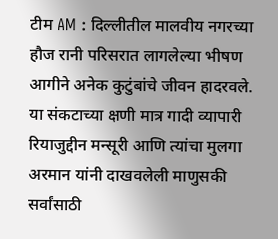टीम AM : दिल्लीतील मालवीय नगरच्या हौज रानी परिसरात लागलेल्या भीषण आगीने अनेक कुटुंबांचे जीवन हादरवले. या संकटाच्या क्षणी मात्र गादी व्यापारी रियाजुद्दीन मन्सूरी आणि त्यांचा मुलगा अरमान यांनी दाखवलेली माणुसकी सर्वांसाठी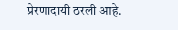प्रेरणादायी ठरली आहे.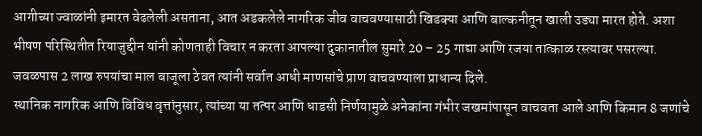आगीच्या ज्वाळांनी इमारत वेढलेली असताना, आत अडकलेले नागरिक जीव वाचवण्यासाठी खिडक्या आणि बाल्कनीतून खाली उड्या मारत होते. अशा भीषण परिस्थितीत रियाजुद्दीन यांनी कोणताही विचार न करता आपल्या दुकानातील सुमारे 20 – 25 गाद्या आणि रजया तात्काळ रस्त्यावर पसरल्या. जवळपास 2 लाख रुपयांचा माल बाजूला ठेवत त्यांनी सर्वात आधी माणसांचे प्राण वाचवण्याला प्राधान्य दिले.
स्थानिक नागरिक आणि विविध वृत्तांनुसार, त्यांच्या या तत्पर आणि धाडसी निर्णयामुळे अनेकांना गंभीर जखमांपासून वाचवता आले आणि किमान 8 जणांचे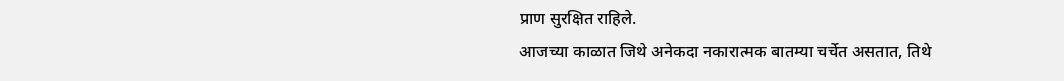प्राण सुरक्षित राहिले.
आजच्या काळात जिथे अनेकदा नकारात्मक बातम्या चर्चेत असतात, तिथे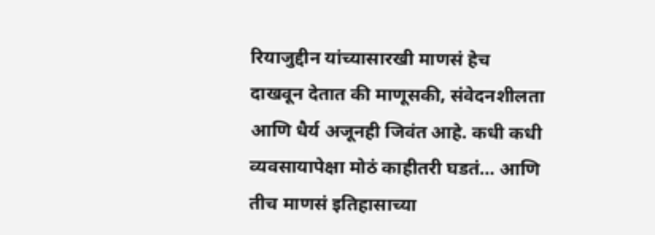रियाजुद्दीन यांच्यासारखी माणसं हेच दाखवून देतात की माणूसकी, संवेदनशीलता आणि धैर्य अजूनही जिवंत आहे. कधी कधी व्यवसायापेक्षा मोठं काहीतरी घडतं… आणि तीच माणसं इतिहासाच्या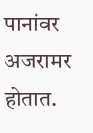पानांवर अजरामर होतात.